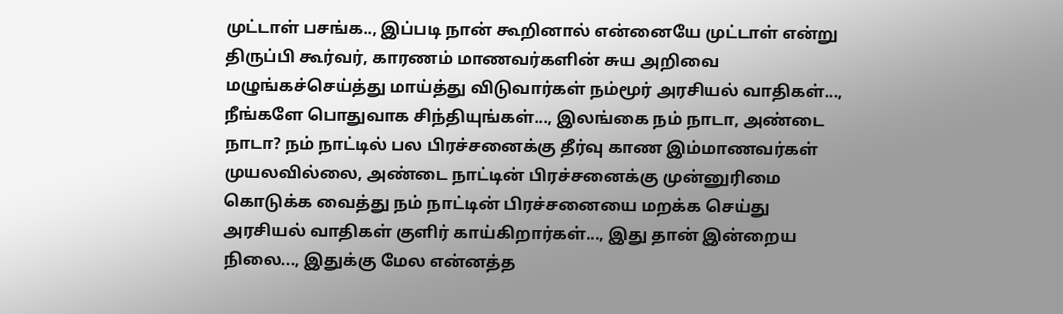முட்டாள் பசங்க.., இப்படி நான் கூறினால் என்னையே முட்டாள் என்று திருப்பி கூர்வர், காரணம் மாணவர்களின் சுய அறிவை மழுங்கச்செய்த்து மாய்த்து விடுவார்கள் நம்மூர் அரசியல் வாதிகள்..., நீங்களே பொதுவாக சிந்தியுங்கள்..., இலங்கை நம் நாடா, அண்டை நாடா? நம் நாட்டில் பல பிரச்சனைக்கு தீர்வு காண இம்மாணவர்கள் முயலவில்லை, அண்டை நாட்டின் பிரச்சனைக்கு முன்னுரிமை கொடுக்க வைத்து நம் நாட்டின் பிரச்சனையை மறக்க செய்து அரசியல் வாதிகள் குளிர் காய்கிறார்கள்..., இது தான் இன்றைய நிலை..., இதுக்கு மேல என்னத்த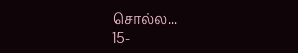சொல்ல...
15-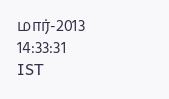மார்-2013 14:33:31 IST